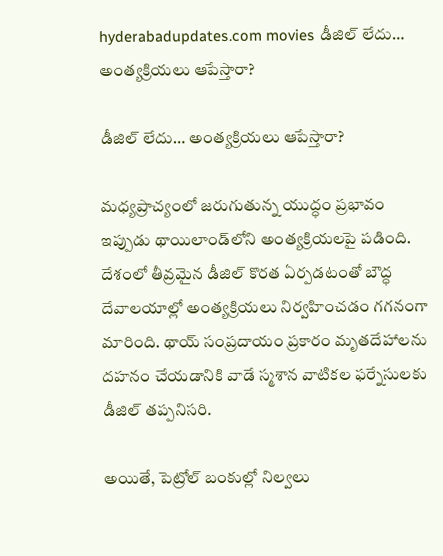hyderabadupdates.com movies డీజిల్ లేదు… అంత్యక్రియలు ఆపేస్తారా?

డీజిల్ లేదు… అంత్యక్రియలు ఆపేస్తారా?

మధ్యప్రాచ్యంలో జరుగుతున్న యుద్ధం ప్రభావం ఇప్పుడు థాయిలాండ్‌లోని అంత్యక్రియలపై పడింది. దేశంలో తీవ్రమైన డీజిల్ కొరత ఏర్పడటంతో బౌద్ధ దేవాలయాల్లో అంత్యక్రియలు నిర్వహించడం గగనంగా మారింది. థాయ్ సంప్రదాయం ప్రకారం మృతదేహాలను దహనం చేయడానికి వాడే స్మశాన వాటికల ఫర్నేసులకు డీజిల్ తప్పనిసరి.

అయితే, పెట్రోల్ బంకుల్లో నిల్వలు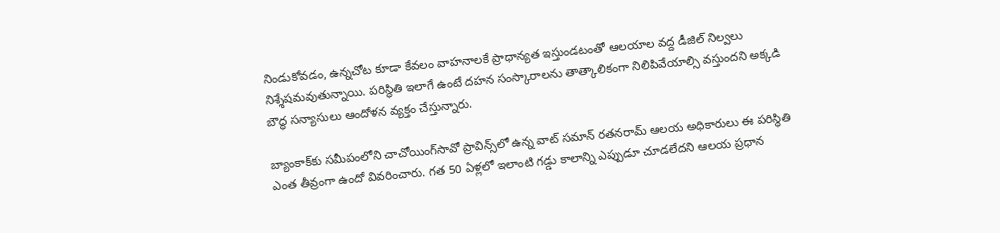నిండుకోవడం, ఉన్నచోట కూడా కేవలం వాహనాలకే ప్రాధాన్యత ఇస్తుండటంతో ఆలయాల వద్ద డీజిల్ నిల్వలు నిశ్శేషమవుతున్నాయి. పరిస్థితి ఇలాగే ఉంటే దహన సంస్కారాలను తాత్కాలికంగా నిలిపివేయాల్సి వస్తుందని అక్కడి బౌద్ధ సన్యాసులు ఆందోళన వ్యక్తం చేస్తున్నారు.

బ్యాంకాక్‌కు సమీపంలోని చాచోయింగ్‌సావో ప్రావిన్స్‌లో ఉన్న వాట్ సమాన్ రతనరామ్ ఆలయ అధికారులు ఈ పరిస్థితి ఎంత తీవ్రంగా ఉందో వివరించారు. గత 50 ఏళ్లలో ఇలాంటి గడ్డు కాలాన్ని ఎప్పుడూ చూడలేదని ఆలయ ప్రధాన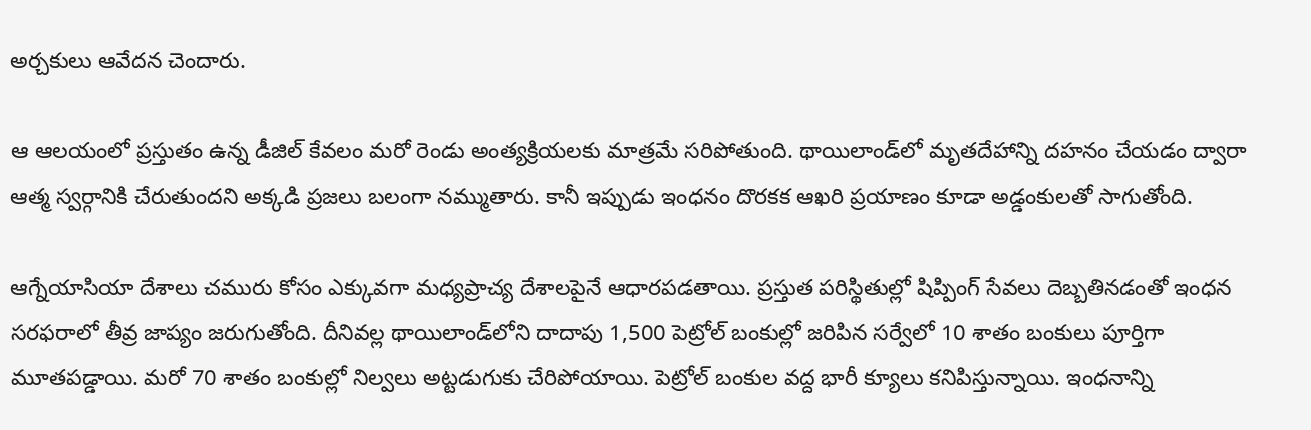అర్చకులు ఆవేదన చెందారు.

ఆ ఆలయంలో ప్రస్తుతం ఉన్న డీజిల్ కేవలం మరో రెండు అంత్యక్రియలకు మాత్రమే సరిపోతుంది. థాయిలాండ్‌లో మృతదేహాన్ని దహనం చేయడం ద్వారా ఆత్మ స్వర్గానికి చేరుతుందని అక్కడి ప్రజలు బలంగా నమ్ముతారు. కానీ ఇప్పుడు ఇంధనం దొరకక ఆఖరి ప్రయాణం కూడా అడ్డంకులతో సాగుతోంది.

ఆగ్నేయాసియా దేశాలు చమురు కోసం ఎక్కువగా మధ్యప్రాచ్య దేశాలపైనే ఆధారపడతాయి. ప్రస్తుత పరిస్థితుల్లో షిప్పింగ్ సేవలు దెబ్బతినడంతో ఇంధన సరఫరాలో తీవ్ర జాప్యం జరుగుతోంది. దీనివల్ల థాయిలాండ్‌లోని దాదాపు 1,500 పెట్రోల్ బంకుల్లో జరిపిన సర్వేలో 10 శాతం బంకులు పూర్తిగా మూతపడ్డాయి. మరో 70 శాతం బంకుల్లో నిల్వలు అట్టడుగుకు చేరిపోయాయి. పెట్రోల్ బంకుల వద్ద భారీ క్యూలు కనిపిస్తున్నాయి. ఇంధనాన్ని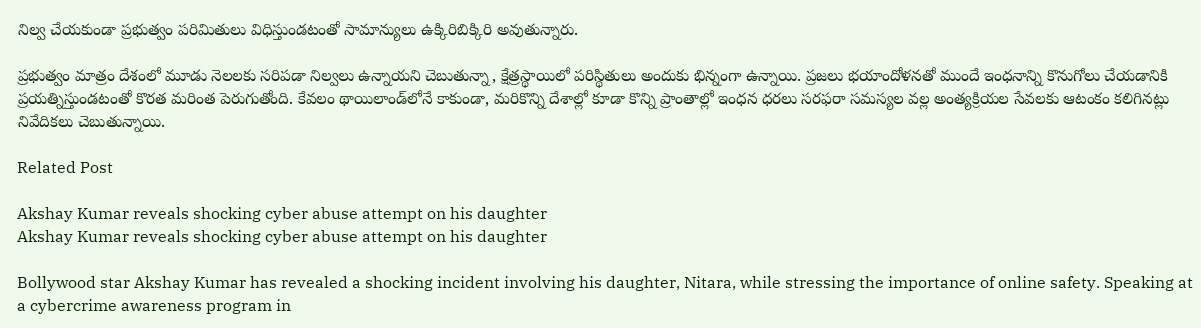నిల్వ చేయకుండా ప్రభుత్వం పరిమితులు విధిస్తుండటంతో సామాన్యులు ఉక్కిరిబిక్కిరి అవుతున్నారు.

ప్రభుత్వం మాత్రం దేశంలో మూడు నెలలకు సరిపడా నిల్వలు ఉన్నాయని చెబుతున్నా, క్షేత్రస్థాయిలో పరిస్థితులు అందుకు భిన్నంగా ఉన్నాయి. ప్రజలు భయాందోళనతో ముందే ఇంధనాన్ని కొనుగోలు చేయడానికి ప్రయత్నిస్తుండటంతో కొరత మరింత పెరుగుతోంది. కేవలం థాయిలాండ్‌లోనే కాకుండా, మరికొన్ని దేశాల్లో కూడా కొన్ని ప్రాంతాల్లో ఇంధన ధరలు సరఫరా సమస్యల వల్ల అంత్యక్రియల సేవలకు ఆటంకం కలిగినట్లు నివేదికలు చెబుతున్నాయి.

Related Post

Akshay Kumar reveals shocking cyber abuse attempt on his daughter
Akshay Kumar reveals shocking cyber abuse attempt on his daughter

Bollywood star Akshay Kumar has revealed a shocking incident involving his daughter, Nitara, while stressing the importance of online safety. Speaking at a cybercrime awareness program in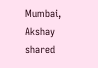Mumbai, Akshay shared